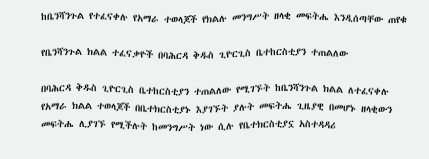ከቤንሻንጉል የተፈናቀሉ የአማራ ተወላጆች የክልሉ መንግሥት ዘላቂ መፍትሔ እንዲሰጣቸው ጠየቁ

የቤንሻንጉል ክልል ተፈናቃዮች በባሕርዳ ቅዱስ ጊዮርጊስ ቤተከርስቲያን ተጠልለው

በባሕርዳ ቅዱስ ጊዮርጊስ ቤተከርስቲያን ተጠልለው የሚገኙት ከቤንሻንጉል ክልል ለተፈናቀሉ የአማራ ክልል ተወላጆች በቤተክርስቲያኑ እያገኙት ያሉት መፍትሔ ጊዜያዊ በመሆኑ ዘላቂውን መፍትሔ ሊያገኙ የሚችሉት ከመንግሥት ነው ሲሉ የቤተክርስቲያኗ አስተዳዳሪ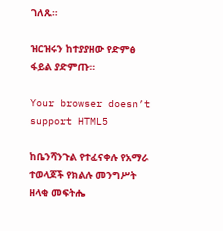ገለጹ።

ዝርዝሩን ከተያያዘው የድምፅ ፋይል ያድምጡ።

Your browser doesn’t support HTML5

ከቤንሻንጉል የተፈናቀሉ የአማራ ተወላጆች የክልሉ መንግሥት ዘላቂ መፍትሔ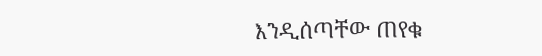እንዲሰጣቸው ጠየቁ